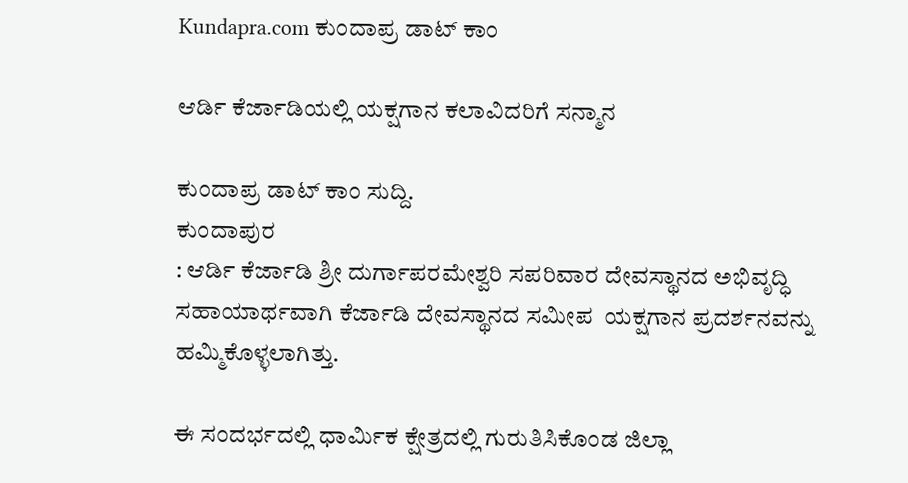Kundapra.com ಕುಂದಾಪ್ರ ಡಾಟ್ ಕಾಂ

ಆರ್ಡಿ ಕೆರ್ಜಾಡಿಯಲ್ಲಿ ಯಕ್ಷಗಾನ ಕಲಾವಿದರಿಗೆ ಸನ್ಮಾನ

ಕುಂದಾಪ್ರ ಡಾಟ್‌ ಕಾಂ ಸುದ್ದಿ.
ಕುಂದಾಪುರ
: ಆರ್ಡಿ ಕೆರ್ಜಾಡಿ ಶ್ರೀ ದುರ್ಗಾಪರಮೇಶ್ವರಿ ಸಪರಿವಾರ ದೇವಸ್ಥಾನದ ಅಭಿವೃದ್ಧಿ ಸಹಾಯಾರ್ಥವಾಗಿ ಕೆರ್ಜಾಡಿ ದೇವಸ್ಥಾನದ ಸಮೀಪ  ಯಕ್ಷಗಾನ ಪ್ರದರ್ಶನವನ್ನು ಹಮ್ಮಿಕೊಳ್ಳಲಾಗಿತ್ತು.

ಈ ಸಂದರ್ಭದಲ್ಲಿ ಧಾರ್ಮಿಕ ಕ್ಷೇತ್ರದಲ್ಲಿ ಗುರುತಿಸಿಕೊಂಡ ಜಿಲ್ಲಾ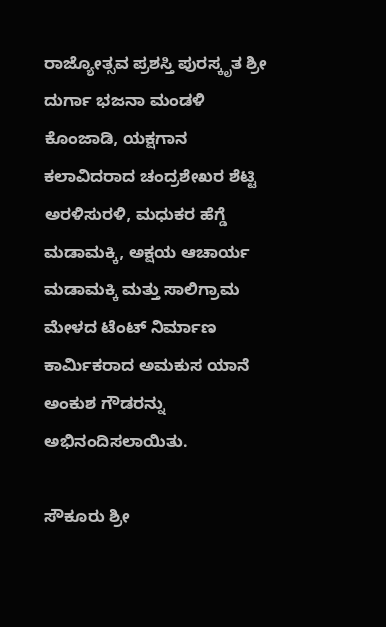ರಾಜ್ಯೋತ್ಸವ ಪ್ರಶಸ್ತಿ ಪುರಸ್ಕೃತ ಶ್ರೀ ದುರ್ಗಾ ಭಜನಾ ಮಂಡಳಿ ಕೊಂಜಾಡಿ, ಯಕ್ಷಗಾನ ಕಲಾವಿದರಾದ ಚಂದ್ರಶೇಖರ ಶೆಟ್ಟಿ ಅರಳಿಸುರಳಿ, ಮಧುಕರ ಹೆಗ್ಡೆ ಮಡಾಮಕ್ಕಿ, ಅಕ್ಷಯ ಆಚಾರ್ಯ ಮಡಾಮಕ್ಕಿ ಮತ್ತು ಸಾಲಿಗ್ರಾಮ ಮೇಳದ ಟೆಂಟ್ ನಿರ್ಮಾಣ ಕಾರ್ಮಿಕರಾದ ಅಮಕುಸ ಯಾನೆ ಅಂಕುಶ ಗೌಡರನ್ನು ಅಭಿನಂದಿಸಲಾಯಿತು.

ಸೌಕೂರು ಶ್ರೀ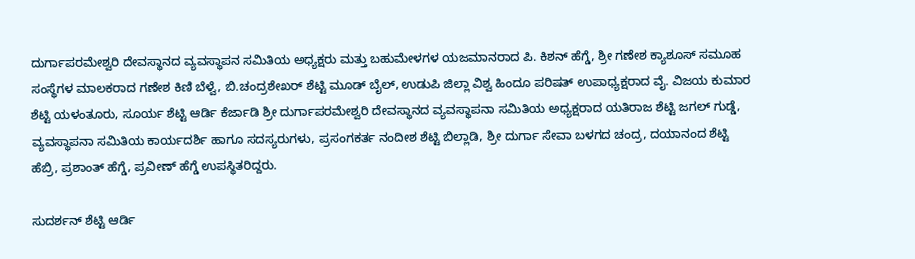ದುರ್ಗಾಪರಮೇಶ್ವರಿ ದೇವಸ್ಥಾನದ ವ್ಯವಸ್ಥಾಪನ ಸಮಿತಿಯ ಅಧ್ಯಕ್ಷರು ಮತ್ತು ಬಹುಮೇಳಗಳ ಯಜಮಾನರಾದ ಪಿ. ಕಿಶನ್ ಹೆಗ್ಡೆ, ಶ್ರೀ ಗಣೇಶ ಕ್ಯಾಶೂಸ್ ಸಮೂಹ ಸಂಸ್ಥೆಗಳ ಮಾಲಕರಾದ ಗಣೇಶ ಕಿಣಿ ಬೆಳ್ವೆ, ಬಿ.ಚಂದ್ರಶೇಖರ್ ಶೆಟ್ಟಿ ಮೂಡ್ ಬೈಲ್, ಉಡುಪಿ ಜಿಲ್ಲಾ ವಿಶ್ವ ಹಿಂದೂ ಪರಿಷತ್ ಉಪಾಧ್ಯಕ್ಷರಾದ ವೈ. ವಿಜಯ ಕುಮಾರ ಶೆಟ್ಟಿ ಯಳಂತೂರು, ಸೂರ್ಯ ಶೆಟ್ಟಿ ಆರ್ಡಿ ಕೆರ್ಜಾಡಿ ಶ್ರೀ ದುರ್ಗಾಪರಮೇಶ್ವರಿ ದೇವಸ್ಥಾನದ ವ್ಯವಸ್ಥಾಪನಾ ಸಮಿತಿಯ ಅಧ್ಯಕ್ಷರಾದ ಯತಿರಾಜ ಶೆಟ್ಟಿ ಜಗಲ್ ಗುಡ್ಡೆ, ವ್ಯವಸ್ಥಾಪನಾ ಸಮಿತಿಯ ಕಾರ್ಯದರ್ಶಿ ಹಾಗೂ ಸದಸ್ಯರುಗಳು, ಪ್ರಸಂಗಕರ್ತ ನಂದೀಶ ಶೆಟ್ಟಿ ಬಿಲ್ಲಾಡಿ, ಶ್ರೀ ದುರ್ಗಾ ಸೇವಾ ಬಳಗದ ಚಂದ್ರ, ದಯಾನಂದ ಶೆಟ್ಟಿ ಹೆಬ್ರಿ, ಪ್ರಶಾಂತ್ ಹೆಗ್ಡೆ, ಪ್ರವೀಣ್ ಹೆಗ್ಡೆ ಉಪಸ್ಥಿತರಿದ್ದರು.

ಸುದರ್ಶನ್ ಶೆಟ್ಟಿ ಆರ್ಡಿ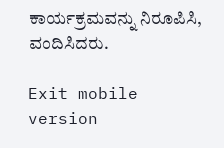ಕಾರ್ಯಕ್ರಮವನ್ನು ನಿರೂಪಿಸಿ, ವಂದಿಸಿದರು.

Exit mobile version